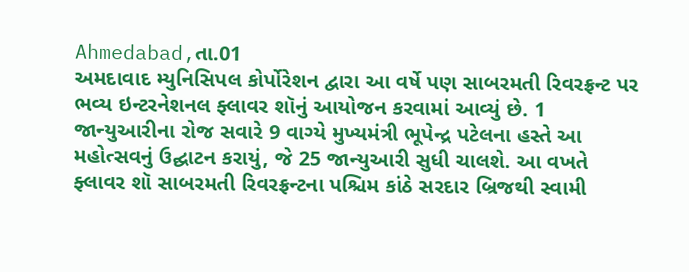Ahmedabad,તા.01
અમદાવાદ મ્યુનિસિપલ કોર્પોરેશન દ્વારા આ વર્ષે પણ સાબરમતી રિવરફ્રન્ટ પર ભવ્ય ઇન્ટરનેશનલ ફ્લાવર શૉનું આયોજન કરવામાં આવ્યું છે. 1 જાન્યુઆરીના રોજ સવારે 9 વાગ્યે મુખ્યમંત્રી ભૂપેન્દ્ર પટેલના હસ્તે આ મહોત્સવનું ઉદ્ઘાટન કરાયું, જે 25 જાન્યુઆરી સુધી ચાલશે. આ વખતે ફ્લાવર શૉ સાબરમતી રિવરફ્રન્ટના પશ્ચિમ કાંઠે સરદાર બ્રિજથી સ્વામી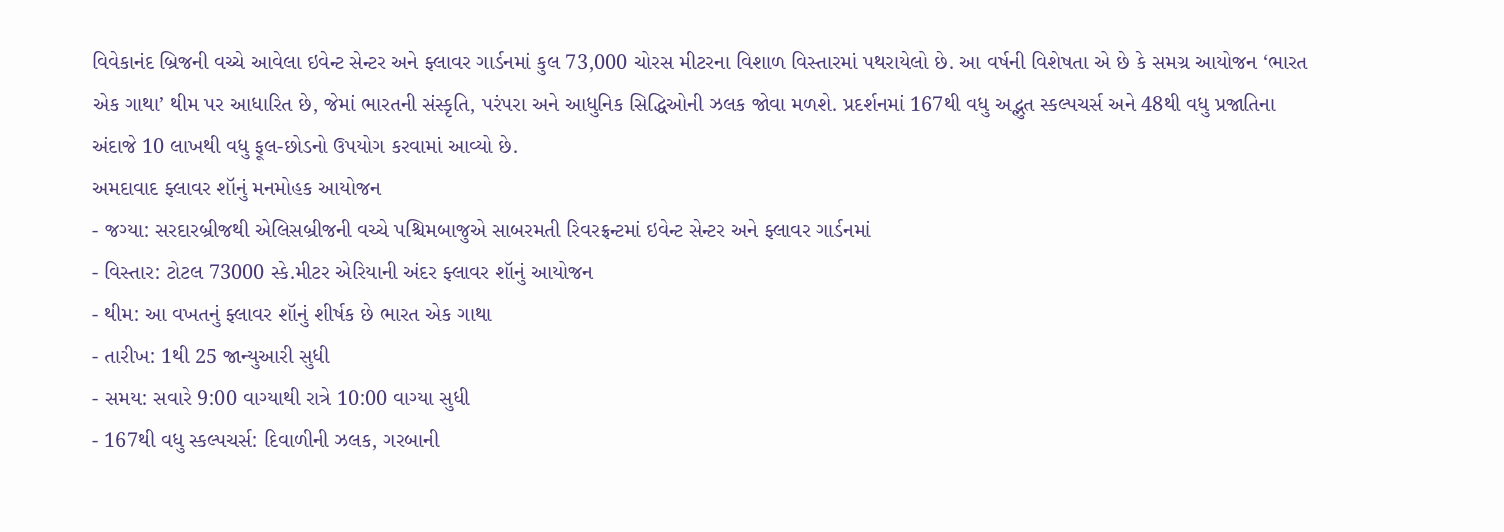વિવેકાનંદ બ્રિજની વચ્ચે આવેલા ઇવેન્ટ સેન્ટર અને ફ્લાવર ગાર્ડનમાં કુલ 73,000 ચોરસ મીટરના વિશાળ વિસ્તારમાં પથરાયેલો છે. આ વર્ષની વિશેષતા એ છે કે સમગ્ર આયોજન ‘ભારત એક ગાથા’ થીમ પર આધારિત છે, જેમાં ભારતની સંસ્કૃતિ, પરંપરા અને આધુનિક સિદ્ધિઓની ઝલક જોવા મળશે. પ્રદર્શનમાં 167થી વધુ અદ્ભુત સ્કલ્પચર્સ અને 48થી વધુ પ્રજાતિના અંદાજે 10 લાખથી વધુ ફૂલ-છોડનો ઉપયોગ કરવામાં આવ્યો છે.
અમદાવાદ ફ્લાવર શૉનું મનમોહક આયોજન
- જગ્યા: સરદારબ્રીજથી એલિસબ્રીજની વચ્ચે પશ્ચિમબાજુએ સાબરમતી રિવરફ્રન્ટમાં ઇવેન્ટ સેન્ટર અને ફ્લાવર ગાર્ડનમાં
- વિસ્તાર: ટોટલ 73000 સ્કે.મીટર એરિયાની અંદર ફ્લાવર શૉનું આયોજન
- થીમ: આ વખતનું ફ્લાવર શૉનું શીર્ષક છે ભારત એક ગાથા
- તારીખ: 1થી 25 જાન્યુઆરી સુધી
- સમય: સવારે 9:00 વાગ્યાથી રાત્રે 10:00 વાગ્યા સુધી
- 167થી વધુ સ્કલ્પચર્સ: દિવાળીની ઝલક, ગરબાની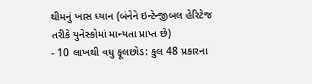થીમનું ખાસ ધ્યાન (બંનેને ઇન્ટેન્જીબલ હેરિટેજ તરીકે યુનેસ્કોમાં માન્યતા પ્રાપ્ત છે)
- 10 લાખથી વધુ ફૂલછોડ: કુલ 48 પ્રકારના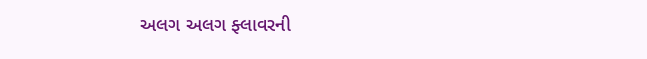અલગ અલગ ફ્લાવરની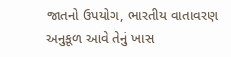જાતનો ઉપયોગ, ભારતીય વાતાવરણ અનુકૂળ આવે તેનું ખાસ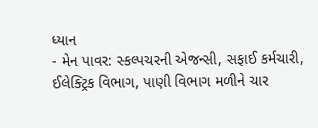ધ્યાન
- મેન પાવર: સ્કલ્પચરની એજન્સી, સફાઈ કર્મચારી, ઈલેક્ટ્રિક વિભાગ, પાણી વિભાગ મળીને ચાર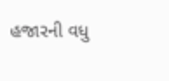હજારની વધુ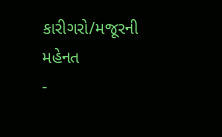કારીગરો/મજૂરની મહેનત
-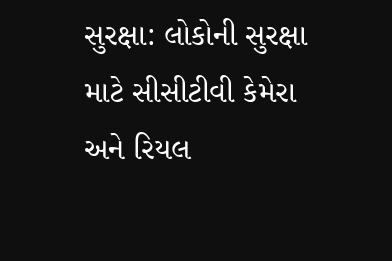સુરક્ષા: લોકોની સુરક્ષા માટે સીસીટીવી કેમેરા અને રિયલ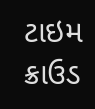ટાઇમ ક્રાઉડ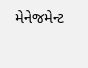મેનેજમેન્ટ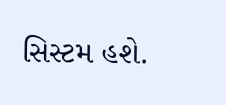સિસ્ટમ હશે.